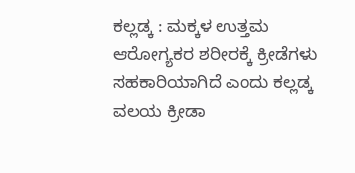ಕಲ್ಲಡ್ಕ : ಮಕ್ಕಳ ಉತ್ತಮ ಆರೋಗ್ಯಕರ ಶರೀರಕ್ಕೆ ಕ್ರೀಡೆಗಳು ಸಹಕಾರಿಯಾಗಿದೆ ಎಂದು ಕಲ್ಲಡ್ಕ ವಲಯ ಕ್ರೀಡಾ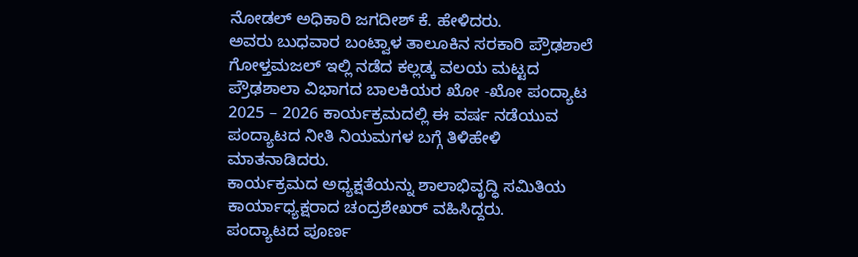ನೋಡಲ್ ಅಧಿಕಾರಿ ಜಗದೀಶ್ ಕೆ. ಹೇಳಿದರು.
ಅವರು ಬುಧವಾರ ಬಂಟ್ವಾಳ ತಾಲೂಕಿನ ಸರಕಾರಿ ಪ್ರೌಢಶಾಲೆ ಗೋಳ್ತಮಜಲ್ ಇಲ್ಲಿ ನಡೆದ ಕಲ್ಲಡ್ಕ ವಲಯ ಮಟ್ಟದ ಪ್ರೌಢಶಾಲಾ ವಿಭಾಗದ ಬಾಲಕಿಯರ ಖೋ -ಖೋ ಪಂದ್ಯಾಟ 2025 – 2026 ಕಾರ್ಯಕ್ರಮದಲ್ಲಿ ಈ ವರ್ಷ ನಡೆಯುವ ಪಂದ್ಯಾಟದ ನೀತಿ ನಿಯಮಗಳ ಬಗ್ಗೆ ತಿಳಿಹೇಳಿ ಮಾತನಾಡಿದರು.
ಕಾರ್ಯಕ್ರಮದ ಅಧ್ಯಕ್ಷತೆಯನ್ನು ಶಾಲಾಭಿವೃದ್ಧಿ ಸಮಿತಿಯ ಕಾರ್ಯಾಧ್ಯಕ್ಷರಾದ ಚಂದ್ರಶೇಖರ್ ವಹಿಸಿದ್ದರು.
ಪಂದ್ಯಾಟದ ಪೂರ್ಣ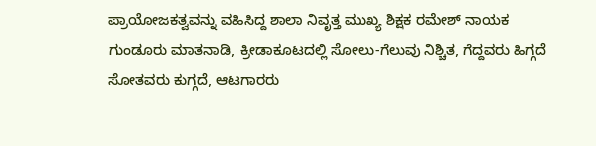ಪ್ರಾಯೋಜಕತ್ವವನ್ನು ವಹಿಸಿದ್ದ ಶಾಲಾ ನಿವೃತ್ತ ಮುಖ್ಯ ಶಿಕ್ಷಕ ರಮೇಶ್ ನಾಯಕ ಗುಂಡೂರು ಮಾತನಾಡಿ, ಕ್ರೀಡಾಕೂಟದಲ್ಲಿ ಸೋಲು-ಗೆಲುವು ನಿಶ್ಚಿತ, ಗೆದ್ದವರು ಹಿಗ್ಗದೆ ಸೋತವರು ಕುಗ್ಗದೆ, ಆಟಗಾರರು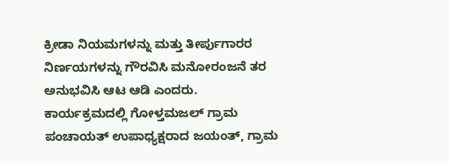ಕ್ರೀಡಾ ನಿಯಮಗಳನ್ನು ಮತ್ತು ತೀರ್ಪುಗಾರರ ನಿರ್ಣಯಗಳನ್ನು ಗೌರವಿಸಿ ಮನೋರಂಜನೆ ತರ ಅನುಭವಿಸಿ ಆಟ ಆಡಿ ಎಂದರು.
ಕಾರ್ಯಕ್ರಮದಲ್ಲಿ ಗೋಳ್ತಮಜಲ್ ಗ್ರಾಮ ಪಂಚಾಯತ್ ಉಪಾಧ್ಯಕ್ಷರಾದ ಜಯಂತ್, ಗ್ರಾಮ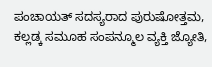ಪಂಚಾಯತ್ ಸದಸ್ಯರಾದ ಪುರುಷೋತ್ತಮ, ಕಲ್ಲಡ್ಕ ಸಮೂಹ ಸಂಪನ್ಮೂಲ ವ್ಯಕ್ತಿ ಜ್ಯೋತಿ,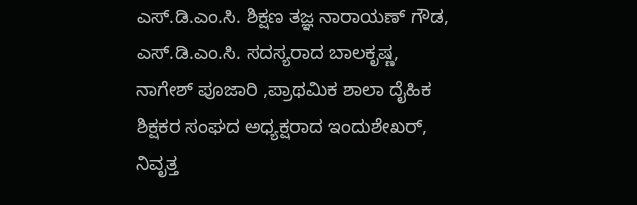ಎಸ್.ಡಿ.ಎಂ.ಸಿ. ಶಿಕ್ಷಣ ತಜ್ಞ ನಾರಾಯಣ್ ಗೌಡ, ಎಸ್.ಡಿ.ಎಂ.ಸಿ. ಸದಸ್ಯರಾದ ಬಾಲಕೃಷ್ಣ, ನಾಗೇಶ್ ಪೂಜಾರಿ ,ಪ್ರಾಥಮಿಕ ಶಾಲಾ ದೈಹಿಕ ಶಿಕ್ಷಕರ ಸಂಘದ ಅಧ್ಯಕ್ಷರಾದ ಇಂದುಶೇಖರ್, ನಿವೃತ್ತ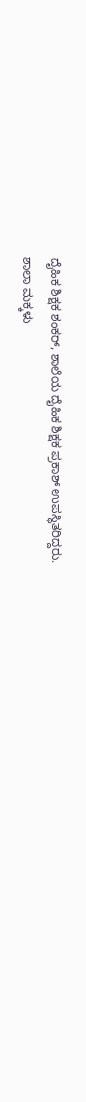ದೈಹಿಕ ಶಿಕ್ಷಕ ಶಂಕರ್, ಶಾಲೆಯ ದೈಹಿಕ ಶಿಕ್ಷಕ ಪ್ರಕಾಶ್ ಉಪಸ್ಥಿತರಿದ್ದರು.
ಶಾಲಾ ಮಕ್ಕಳು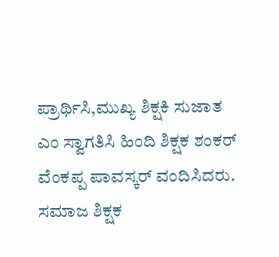ಪ್ರಾರ್ಥಿಸಿ,ಮುಖ್ಯ ಶಿಕ್ಷಕಿ ಸುಜಾತ ಎಂ ಸ್ವಾಗತಿಸಿ ಹಿಂದಿ ಶಿಕ್ಷಕ ಶಂಕರ್ ವೆಂಕಪ್ಪ ಪಾವಸ್ಕರ್ ವಂದಿಸಿದರು. ಸಮಾಜ ಶಿಕ್ಷಕ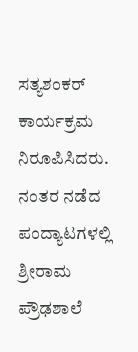ಸತ್ಯಶಂಕರ್ ಕಾರ್ಯಕ್ರಮ ನಿರೂಪಿಸಿದರು.
ನಂತರ ನಡೆದ ಪಂದ್ಯಾಟಗಳಲ್ಲಿ ಶ್ರೀರಾಮ ಪ್ರೌಢಶಾಲೆ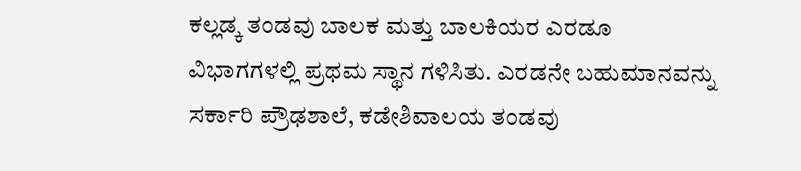ಕಲ್ಲಡ್ಕ ತಂಡವು ಬಾಲಕ ಮತ್ತು ಬಾಲಕಿಯರ ಎರಡೂ ವಿಭಾಗಗಳಲ್ಲಿ ಪ್ರಥಮ ಸ್ಥಾನ ಗಳಿಸಿತು. ಎರಡನೇ ಬಹುಮಾನವನ್ನು ಸರ್ಕಾರಿ ಪ್ರೌಢಶಾಲೆ, ಕಡೇಶಿವಾಲಯ ತಂಡವು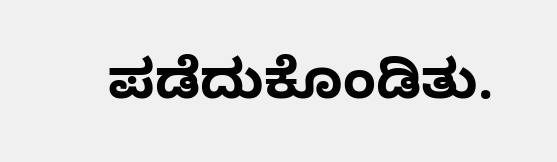ಪಡೆದುಕೊಂಡಿತು.